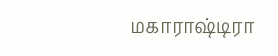மகாராஷ்டிரா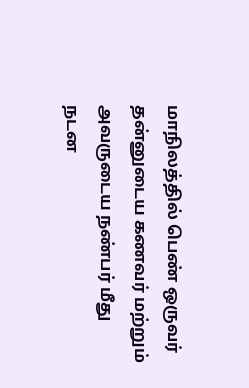மாநிலத்தில் பெண் ஒருவர் தன்னுடைய கணவர் மற்றும் அவருடைய நண்பர் மீது நடன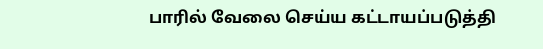பாரில் வேலை செய்ய கட்டாயப்படுத்தி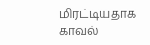மிரட்டியதாக காவல்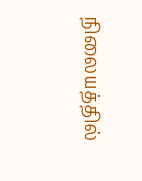நிலையத்தில்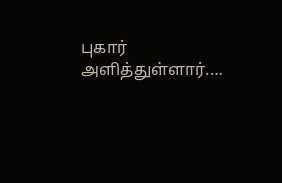புகார் அளித்துள்ளார்.…